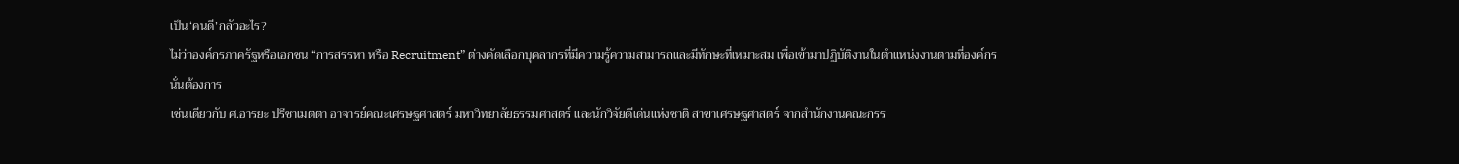เป็น‘คนดี’กลัวอะไร?
ไม่ว่าองค์กรภาครัฐหรือเอกชน “การสรรหา หรือ Recruitment” ต่างคัดเลือกบุคลากรที่มีความรู้ความสามารถและมีทักษะที่เหมาะสม เพื่อเข้ามาปฏิบัติงานในตำแหน่งงานตามที่องค์กรนั่นต้องการ
เช่นเดียวกับ ศ.อารยะ ปรีชาเมตตา อาจารย์คณะเศรษฐศาสตร์ มหาวิทยาลัยธรรมศาสตร์ และนักวิจัยดีเด่นแห่งชาติ สาขาเศรษฐศาสตร์ จากสำนักงานคณะกรร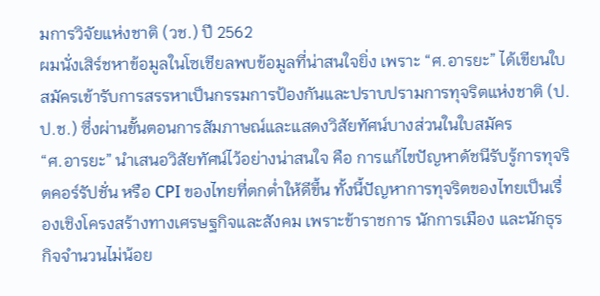มการวิจัยแห่งชาติ (วช.) ปี 2562
ผมนั่งเสิร์ชหาข้อมูลในโซเชียลพบข้อมูลที่น่าสนใจยิ่ง เพราะ “ศ.อารยะ” ได้เขียนใบสมัครเข้ารับการสรรหาเป็นกรรมการป้องกันและปราบปรามการทุจริตแห่งชาติ (ป.ป.ช.) ซึ่งผ่านขั้นตอนการสัมภาษณ์และแสดงวิสัยทัศน์บางส่วนในใบสมัคร
“ศ.อารยะ” นำเสนอวิสัยทัศน์ไว้อย่างน่าสนใจ คือ การแก้ไขปัญหาดัชนีรับรู้การทุจริตคอร์รัปชั่น หรือ CPI ของไทยที่ตกต่ำให้ดีขึ้น ทั้งนี้ปัญหาการทุจริตของไทยเป็นเรื่องเชิงโครงสร้างทางเศรษฐกิจและสังคม เพราะข้าราชการ นักการเมือง และนักธุรกิจจำนวนไม่น้อย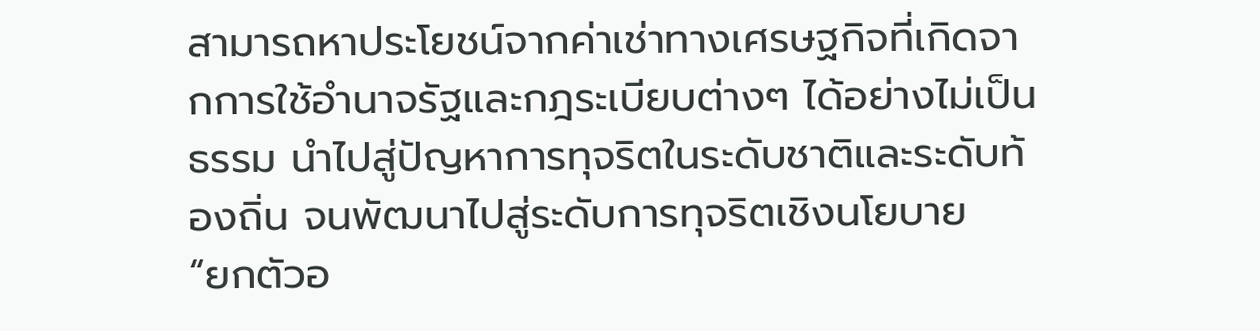สามารถหาประโยชน์จากค่าเช่าทางเศรษฐกิจที่เกิดจากการใช้อำนาจรัฐและกฎระเบียบต่างๆ ได้อย่างไม่เป็นธรรม นำไปสู่ปัญหาการทุจริตในระดับชาติและระดับท้องถิ่น จนพัฒนาไปสู่ระดับการทุจริตเชิงนโยบาย
“ยกตัวอ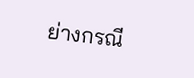ย่างกรณี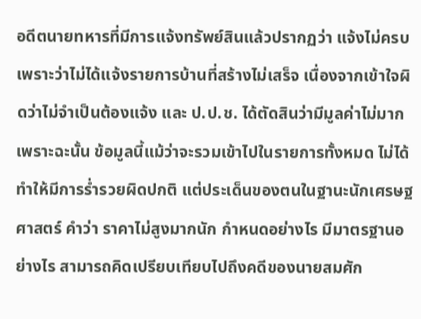อดีตนายทหารที่มีการแจ้งทรัพย์สินแล้วปรากฏว่า แจ้งไม่ครบ เพราะว่าไม่ได้แจ้งรายการบ้านที่สร้างไม่เสร็จ เนื่องจากเข้าใจผิดว่าไม่จำเป็นต้องแจ้ง และ ป.ป.ช. ได้ตัดสินว่ามีมูลค่าไม่มาก เพราะฉะนั้น ข้อมูลนี้แม้ว่าจะรวมเข้าไปในรายการทั้งหมด ไม่ได้ทำให้มีการร่ำรวยผิดปกติ แต่ประเด็นของตนในฐานะนักเศรษฐศาสตร์ คำว่า ราคาไม่สูงมากนัก กำหนดอย่างไร มีมาตรฐานอย่างไร สามารถคิดเปรียบเทียบไปถึงคดีของนายสมศัก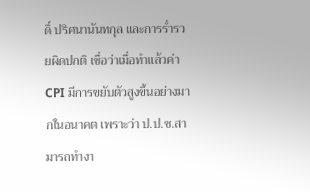ดิ์ ปริศนานันทกุล และการร่ำรวยผิดปกติ เชื่อว่าเมื่อทำแล้วค่า CPI มีการขยับตัวสูงขึ้นอย่างมากในอนาคต เพราะว่า ป.ป.ช.สามารถทำงา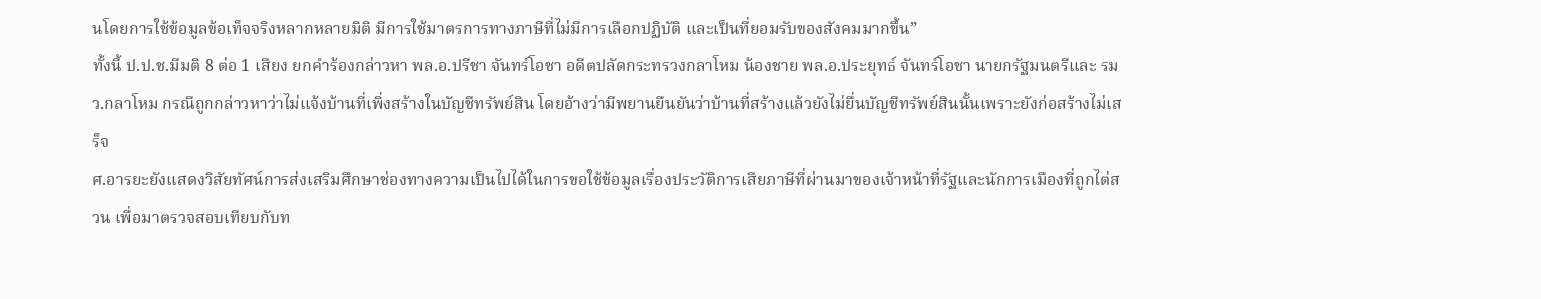นโดยการใช้ข้อมูลข้อเท็จจริงหลากหลายมิติ มีการใช้มาตรการทางภาษีที่ไม่มีการเลือกปฏิบัติ และเป็นที่ยอมรับของสังคมมากขึ้น”
ทั้งนี้ ป.ป.ช.มีมติ 8 ต่อ 1 เสียง ยกคำร้องกล่าวหา พล.อ.ปรีชา จันทร์โอชา อดีตปลัดกระทรวงกลาโหม น้องชาย พล.อ.ประยุทธ์ จันทร์โอชา นายกรัฐมนตรีและ รมว.กลาโหม กรณีถูกกล่าวหาว่าไม่แจ้งบ้านที่เพิ่งสร้างในบัญชีทรัพย์สิน โดยอ้างว่ามีพยานยืนยันว่าบ้านที่สร้างแล้วยังไม่ยื่นบัญชีทรัพย์สินนั้นเพราะยังก่อสร้างไม่เสร็จ
ศ.อารยะยังแสดงวิสัยทัศน์การส่งเสริมศึกษาช่องทางความเป็นไปได้ในการขอใช้ข้อมูลเรื่องประวัติการเสียภาษีที่ผ่านมาของเจ้าหน้าที่รัฐและนักการเมืองที่ถูกไต่สวน เพื่อมาตรวจสอบเทียบกับท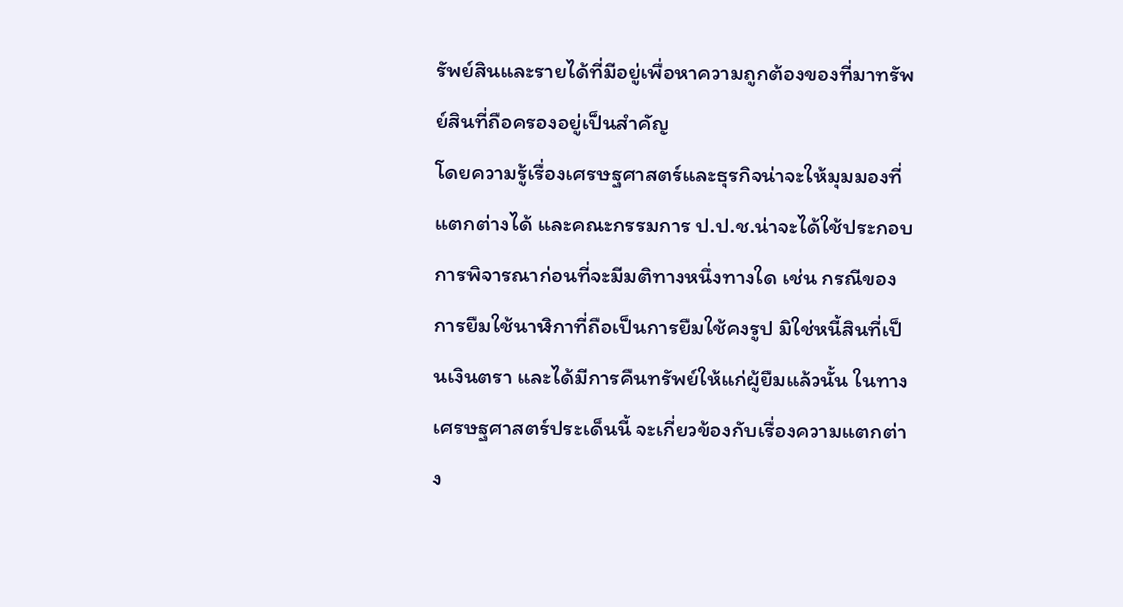รัพย์สินและรายได้ที่มีอยู่เพื่อหาความถูกต้องของที่มาทรัพย์สินที่ถือครองอยู่เป็นสำคัญ
โดยความรู้เรื่องเศรษฐศาสตร์และธุรกิจน่าจะให้มุมมองที่แตกต่างได้ และคณะกรรมการ ป.ป.ช.น่าจะได้ใช้ประกอบการพิจารณาก่อนที่จะมีมติทางหนึ่งทางใด เช่น กรณีของการยืมใช้นาฬิกาที่ถือเป็นการยืมใช้คงรูป มิใช่หนี้สินที่เป็นเงินตรา และได้มีการคืนทรัพย์ให้แก่ผู้ยืมแล้วนั้น ในทางเศรษฐศาสตร์ประเด็นนี้ จะเกี่ยวข้องกับเรื่องความแตกต่าง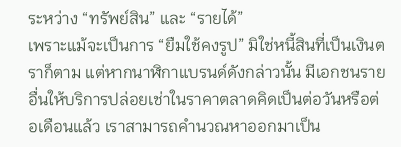ระหว่าง “ทรัพย์สิน” และ “รายได้”
เพราะแม้จะเป็นการ “ยืมใช้คงรูป” มิใช่หนี้สินที่เป็นเงินตราก็ตาม แต่หากนาฬิกาแบรนด์ดังกล่าวนั้น มีเอกชนรายอื่นให้บริการปล่อยเช่าในราคาตลาดคิดเป็นต่อวันหรือต่อเดือนแล้ว เราสามารถคำนวณหาออกมาเป็น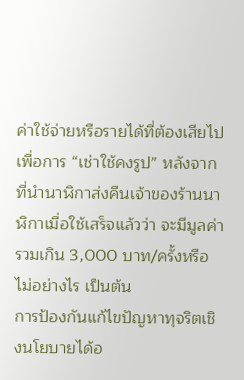ค่าใช้จ่ายหรือรายได้ที่ต้องเสียไปเพื่อการ “เช่าใช้คงรูป” หลังจากที่นำนาฬิกาส่งคืนเจ้าของร้านนาฬิกาเมื่อใช้เสร็จแล้วว่า จะมีมูลค่ารวมเกิน 3,000 บาท/ครั้งหรือไม่อย่างไร เป็นต้น
การป้องกันแก้ไขปัญหาทุจริตเชิงนโยบายได้อ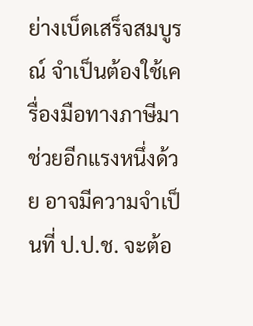ย่างเบ็ดเสร็จสมบูรณ์ จำเป็นต้องใช้เครื่องมือทางภาษีมาช่วยอีกแรงหนึ่งด้วย อาจมีความจำเป็นที่ ป.ป.ช. จะต้อ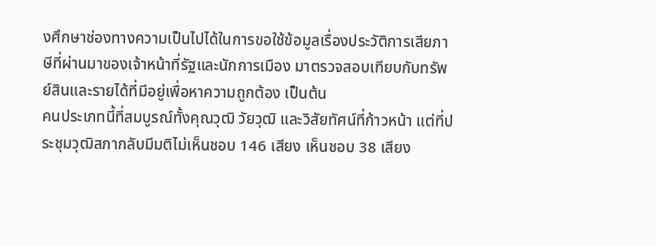งศึกษาช่องทางความเป็นไปได้ในการขอใช้ข้อมูลเรื่องประวัติการเสียภาษีที่ผ่านมาของเจ้าหน้าที่รัฐและนักการเมือง มาตรวจสอบเทียบกับทรัพย์สินและรายได้ที่มีอยู่เพื่อหาความถูกต้อง เป็นต้น
คนประเภทนี้ที่สมบูรณ์ทั้งคุณวุฒิ วัยวุฒิ และวิสัยทัศน์ที่ก้าวหน้า แต่ที่ประชุมวุฒิสภากลับมีมติไม่เห็นชอบ 146 เสียง เห็นชอบ 38 เสียง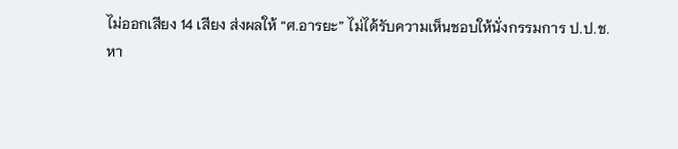ไม่ออกเสียง 14 เสียง ส่งผลให้ “ศ.อารยะ” ไม่ได้รับความเห็นชอบให้นั่งกรรมการ ป.ป.ช.
หา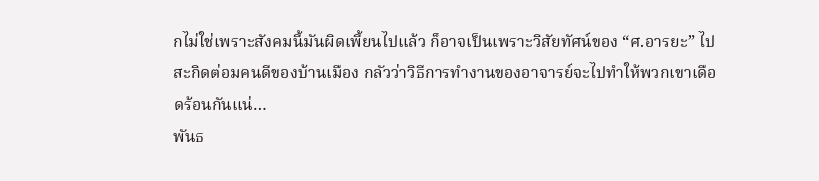กไม่ใช่เพราะสังคมนี้มันผิดเพี้ยนไปแล้ว ก็อาจเป็นเพราะวิสัยทัศน์ของ “ศ.อารยะ” ไปสะกิดต่อมคนดีของบ้านเมือง กลัวว่าวิธีการทำงานของอาจารย์จะไปทำให้พวกเขาเดือดร้อนกันแน่…
พันธ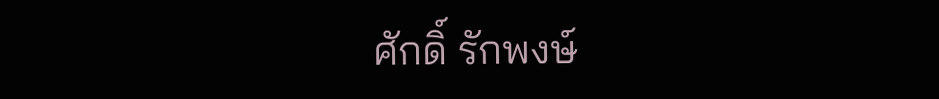ศักดิ์ รักพงษ์